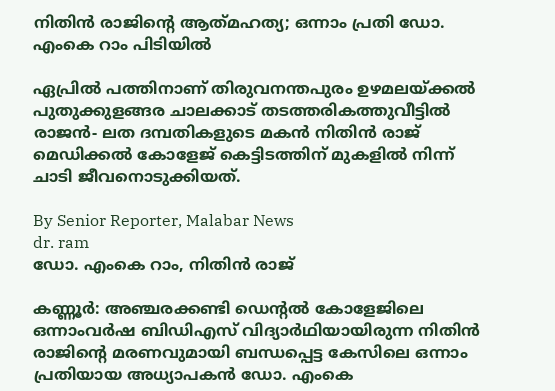നിതിൻ രാജിന്റെ ആത്‍മഹത്യ; ഒന്നാം പ്രതി ഡോ. എംകെ റാം പിടിയിൽ

ഏപ്രിൽ പത്തിനാണ് തിരുവനന്തപുരം ഉഴമലയ്‌ക്കൽ പുതുക്കുളങ്ങര ചാലക്കാട് തടത്തരികത്തുവീട്ടിൽ രാജൻ- ലത ദമ്പതികളുടെ മകൻ നിതിൻ രാജ് മെഡിക്കൽ കോളേജ് കെട്ടിടത്തിന് മുകളിൽ നിന്ന് ചാടി ജീവനൊടുക്കിയത്.

By Senior Reporter, Malabar News
dr. ram
ഡോ. എംകെ റാം, നിതിൻ രാജ്

കണ്ണൂർ: അഞ്ചരക്കണ്ടി ഡെന്റൽ കോളേജിലെ ഒന്നാംവർഷ ബിഡിഎസ് വിദ്യാർഥിയായിരുന്ന നിതിൻ രാജിന്റെ മരണവുമായി ബന്ധപ്പെട്ട കേസിലെ ഒന്നാം പ്രതിയായ അധ്യാപകൻ ഡോ. എംകെ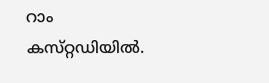റാം കസ്‌റ്റഡിയിൽ.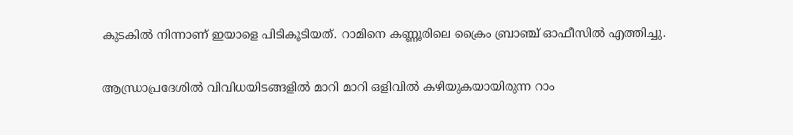കുടകിൽ നിന്നാണ് ഇയാളെ പിടികൂടിയത്. റാമിനെ കണ്ണൂരിലെ ക്രൈം ബ്രാഞ്ച് ഓഫീസിൽ എത്തിച്ചു.

ആന്ധ്രാപ്രദേശിൽ വിവിധയിടങ്ങളിൽ മാറി മാറി ഒളിവിൽ കഴിയുകയായിരുന്ന റാം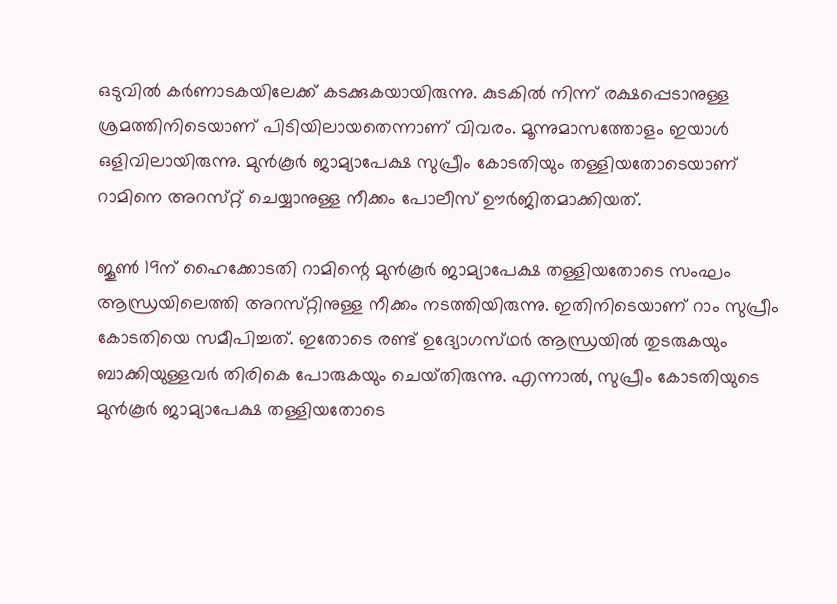ഒടുവിൽ കർണാടകയിലേക്ക് കടക്കുകയായിരുന്നു. കുടകിൽ നിന്ന് രക്ഷപ്പെടാനുള്ള ശ്രമത്തിനിടെയാണ് പിടിയിലായതെന്നാണ് വിവരം. മൂന്നുമാസത്തോളം ഇയാൾ ഒളിവിലായിരുന്നു. മുൻ‌കൂർ ജാമ്യാപേക്ഷ സുപ്രീം കോടതിയും തള്ളിയതോടെയാണ് റാമിനെ അറസ്‌റ്റ് ചെയ്യാനുള്ള നീക്കം പോലീസ് ഊർജിതമാക്കിയത്.

ജൂൺ 19ന് ഹൈക്കോടതി റാമിന്റെ മുൻ‌കൂർ ജാമ്യാപേക്ഷ തള്ളിയതോടെ സംഘം ആന്ധ്രയിലെത്തി അറസ്‌റ്റിനുള്ള നീക്കം നടത്തിയിരുന്നു. ഇതിനിടെയാണ് റാം സുപ്രീം കോടതിയെ സമീപിച്ചത്. ഇതോടെ രണ്ട് ഉദ്യോഗസ്‌ഥർ ആന്ധ്രയിൽ തുടരുകയും ബാക്കിയുള്ളവർ തിരികെ പോരുകയും ചെയ്‌തിരുന്നു. എന്നാൽ, സുപ്രീം കോടതിയുടെ മുൻ‌കൂർ ജാമ്യാപേക്ഷ തള്ളിയതോടെ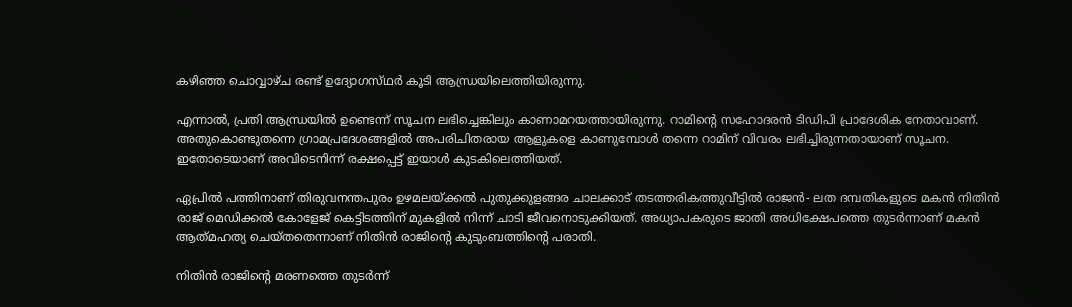കഴിഞ്ഞ ചൊവ്വാഴ്‌ച രണ്ട് ഉദ്യോഗസ്‌ഥർ കൂടി ആന്ധ്രയിലെത്തിയിരുന്നു.

എന്നാൽ, പ്രതി ആന്ധ്രയിൽ ഉണ്ടെന്ന് സൂചന ലഭിച്ചെങ്കിലും കാണാമറയത്തായിരുന്നു. റാമിന്റെ സഹോദരൻ ടിഡിപി പ്രാദേശിക നേതാവാണ്. അതുകൊണ്ടുതന്നെ ഗ്രാമപ്രദേശങ്ങളിൽ അപരിചിതരായ ആളുകളെ കാണുമ്പോൾ തന്നെ റാമിന് വിവരം ലഭിച്ചിരുന്നതായാണ് സൂചന. ഇതോടെയാണ് അവിടെനിന്ന് രക്ഷപ്പെട്ട് ഇയാൾ കുടകിലെത്തിയത്.

ഏപ്രിൽ പത്തിനാണ് തിരുവനന്തപുരം ഉഴമലയ്‌ക്കൽ പുതുക്കുളങ്ങര ചാലക്കാട് തടത്തരികത്തുവീട്ടിൽ രാജൻ- ലത ദമ്പതികളുടെ മകൻ നിതിൻ രാജ് മെഡിക്കൽ കോളേജ് കെട്ടിടത്തിന് മുകളിൽ നിന്ന് ചാടി ജീവനൊടുക്കിയത്. അധ്യാപകരുടെ ജാതി അധിക്ഷേപത്തെ തുടർന്നാണ് മകൻ ആത്‍മഹത്യ ചെയ്‌തതെന്നാണ്‌ നിതിൻ രാജിന്റെ കുടുംബത്തിന്റെ പരാതി.

നിതിൻ രാജിന്റെ മരണത്തെ തുടർന്ന്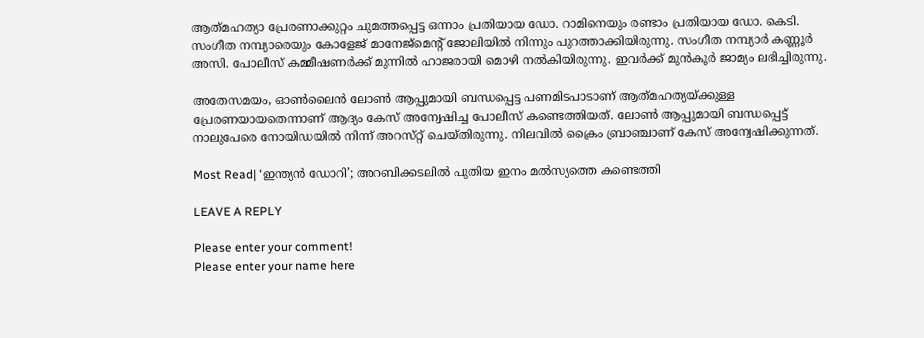ആത്‍മഹത്യാ പ്രേരണാക്കുറ്റം ചുമത്തപ്പെട്ട ഒന്നാം പ്രതിയായ ഡോ. റാമിനെയും രണ്ടാം പ്രതിയായ ഡോ. കെടി. സംഗീത നമ്പ്യാരെയും കോളേജ് മാനേജ്മെന്റ് ജോലിയിൽ നിന്നും പുറത്താക്കിയിരുന്നു. സംഗീത നമ്പ്യാർ കണ്ണൂർ അസി. പോലീസ് കമ്മീഷണർക്ക് മുന്നിൽ ഹാജരായി മൊഴി നൽകിയിരുന്നു. ഇവർക്ക് മുൻ‌കൂർ ജാമ്യം ലഭിച്ചിരുന്നു.

അതേസമയം, ഓൺലൈൻ ലോൺ ആപ്പുമായി ബന്ധപ്പെട്ട പണമിടപാടാണ് ആത്‍മഹത്യയ്‌ക്കുള്ള പ്രേരണയായതെന്നാണ് ആദ്യം കേസ് അന്വേഷിച്ച പോലീസ് കണ്ടെത്തിയത്. ലോൺ ആപ്പുമായി ബന്ധപ്പെട്ട് നാലുപേരെ നോയിഡയിൽ നിന്ന് അറസ്‌റ്റ് ചെയ്‌തിരുന്നു. നിലവിൽ ക്രൈം ബ്രാഞ്ചാണ് കേസ് അന്വേഷിക്കുന്നത്.

Most Read| ‘ഇന്ത്യൻ ഡോറി’; അറബിക്കടലിൽ പുതിയ ഇനം മൽസ്യത്തെ കണ്ടെത്തി

LEAVE A REPLY

Please enter your comment!
Please enter your name here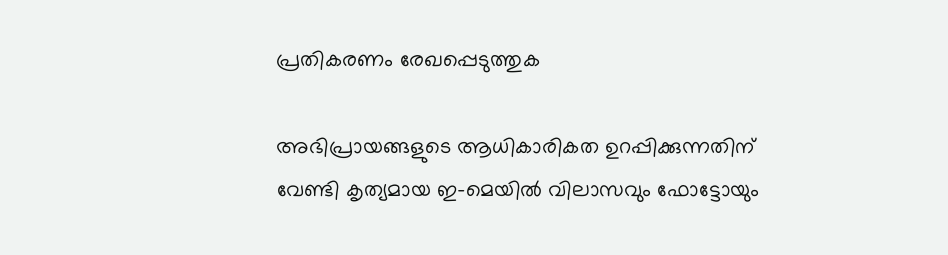പ്രതികരണം രേഖപ്പെടുത്തുക

അഭിപ്രായങ്ങളുടെ ആധികാരികത ഉറപ്പിക്കുന്നതിന് വേണ്ടി കൃത്യമായ ഇ-മെയിൽ വിലാസവും ഫോട്ടോയും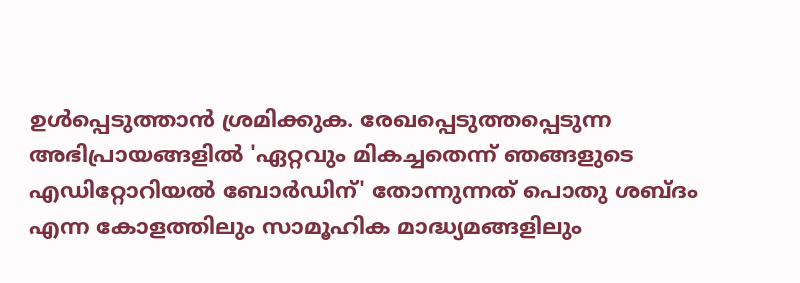ഉൾപ്പെടുത്താൻ ശ്രമിക്കുക. രേഖപ്പെടുത്തപ്പെടുന്ന അഭിപ്രായങ്ങളിൽ 'ഏറ്റവും മികച്ചതെന്ന് ഞങ്ങളുടെ എഡിറ്റോറിയൽ ബോർഡിന്' തോന്നുന്നത് പൊതു ശബ്‌ദം എന്ന കോളത്തിലും സാമൂഹിക മാദ്ധ്യമങ്ങളിലും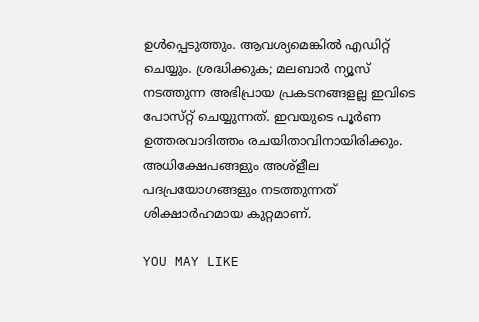ഉൾപ്പെടുത്തും. ആവശ്യമെങ്കിൽ എഡിറ്റ് ചെയ്യും. ശ്രദ്ധിക്കുക; മലബാർ ന്യൂസ് നടത്തുന്ന അഭിപ്രായ പ്രകടനങ്ങളല്ല ഇവിടെ പോസ്‌റ്റ് ചെയ്യുന്നത്. ഇവയുടെ പൂർണ ഉത്തരവാദിത്തം രചയിതാവിനായിരിക്കും. അധിക്ഷേപങ്ങളും അശ്‌ളീല പദപ്രയോഗങ്ങളും നടത്തുന്നത് ശിക്ഷാർഹമായ കുറ്റമാണ്.

YOU MAY LIKE